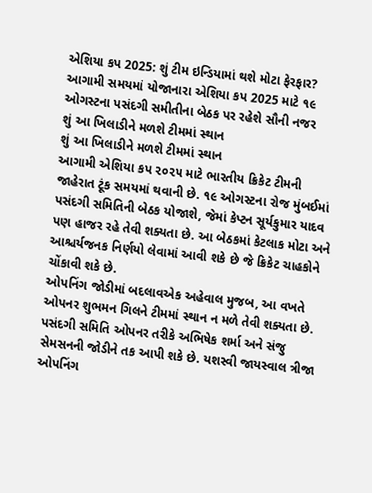એશિયા કપ 2025: શું ટીમ ઇન્ડિયામાં થશે મોટા ફેરફાર?
આગામી સમયમાં યોજાનારા એશિયા કપ 2025 માટે ૧૯ ઓગસ્ટના પસંદગી સમીતીના બેઠક પર રહેશે સૌની નજર
શું આ ખિલાડીને મળશે ટીમમાં સ્થાન
શું આ ખિલાડીને મળશે ટીમમાં સ્થાન
આગામી એશિયા કપ ૨૦૨૫ માટે ભારતીય ક્રિકેટ ટીમની જાહેરાત ટૂંક સમયમાં થવાની છે. ૧૯ ઓગસ્ટના રોજ મુંબઈમાં પસંદગી સમિતિની બેઠક યોજાશે, જેમાં કેપ્ટન સૂર્યકુમાર યાદવ પણ હાજર રહે તેવી શક્યતા છે. આ બેઠકમાં કેટલાક મોટા અને આશ્ચર્યજનક નિર્ણયો લેવામાં આવી શકે છે જે ક્રિકેટ ચાહકોને ચોંકાવી શકે છે.
ઓપનિંગ જોડીમાં બદલાવએક અહેવાલ મુજબ, આ વખતે ઓપનર શુભમન ગિલને ટીમમાં સ્થાન ન મળે તેવી શક્યતા છે. પસંદગી સમિતિ ઓપનર તરીકે અભિષેક શર્મા અને સંજુ સેમસનની જોડીને તક આપી શકે છે. યશસ્વી જાયસ્વાલ ત્રીજા ઓપનિંગ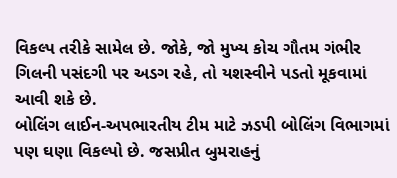વિકલ્પ તરીકે સામેલ છે. જોકે, જો મુખ્ય કોચ ગૌતમ ગંભીર ગિલની પસંદગી પર અડગ રહે, તો યશસ્વીને પડતો મૂકવામાં આવી શકે છે.
બોલિંગ લાઈન-અપભારતીય ટીમ માટે ઝડપી બોલિંગ વિભાગમાં પણ ઘણા વિકલ્પો છે. જસપ્રીત બુમરાહનું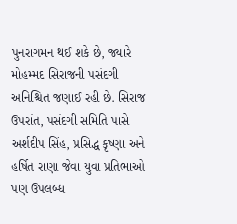પુનરાગમન થઈ શકે છે, જ્યારે મોહમ્મદ સિરાજની પસંદગી અનિશ્ચિત જણાઈ રહી છે. સિરાજ ઉપરાંત, પસંદગી સમિતિ પાસે અર્શદીપ સિંહ, પ્રસિદ્ધ કૃષ્ણા અને હર્ષિત રાણા જેવા યુવા પ્રતિભાઓ પણ ઉપલબ્ધ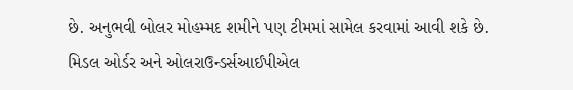છે. અનુભવી બોલર મોહમ્મદ શમીને પણ ટીમમાં સામેલ કરવામાં આવી શકે છે.
મિડલ ઓર્ડર અને ઓલરાઉન્ડર્સઆઈપીએલ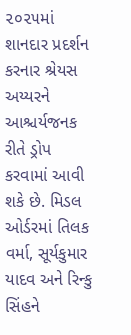૨૦૨૫માં શાનદાર પ્રદર્શન કરનાર શ્રેયસ અય્યરને આશ્ચર્યજનક રીતે ડ્રોપ કરવામાં આવી શકે છે. મિડલ ઓર્ડરમાં તિલક વર્મા, સૂર્યકુમાર યાદવ અને રિન્કુ સિંહને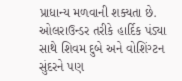પ્રાધાન્ય મળવાની શક્યતા છે. ઓલરાઉન્ડર તરીકે હાર્દિક પંડ્યા સાથે શિવમ દુબે અને વોશિંગ્ટન સુંદરને પણ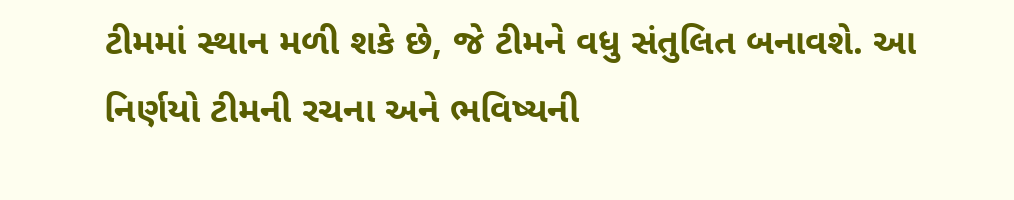ટીમમાં સ્થાન મળી શકે છે, જે ટીમને વધુ સંતુલિત બનાવશે. આ નિર્ણયો ટીમની રચના અને ભવિષ્યની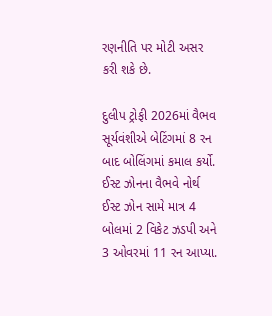રણનીતિ પર મોટી અસર કરી શકે છે.

દુલીપ ટ્રોફી 2026માં વૈભવ સૂર્યવંશીએ બેટિંગમાં 8 રન બાદ બોલિંગમાં કમાલ કર્યો. ઈસ્ટ ઝોનના વૈભવે નોર્થ ઈસ્ટ ઝોન સામે માત્ર 4 બોલમાં 2 વિકેટ ઝડપી અને 3 ઓવરમાં 11 રન આપ્યા.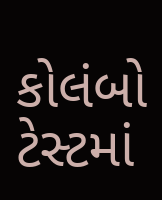કોલંબો ટેસ્ટમાં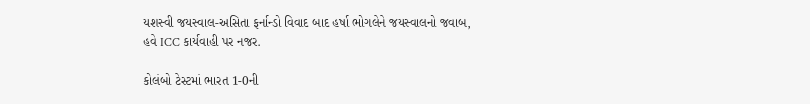યશસ્વી જયસ્વાલ-અસિતા ફર્નાન્ડો વિવાદ બાદ હર્ષા ભોગલેને જયસ્વાલનો જવાબ, હવે ICC કાર્યવાહી પર નજર.

કોલંબો ટેસ્ટમાં ભારત 1-0ની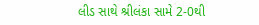લીડ સાથે શ્રીલંકા સામે 2-0થી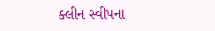ક્લીન સ્વીપના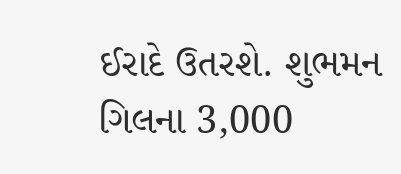ઈરાદે ઉતરશે. શુભમન ગિલના 3,000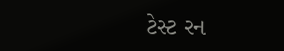ટેસ્ટ રન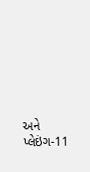અને પ્લેઇંગ-11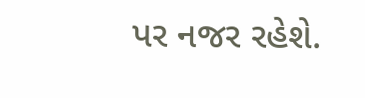પર નજર રહેશે.